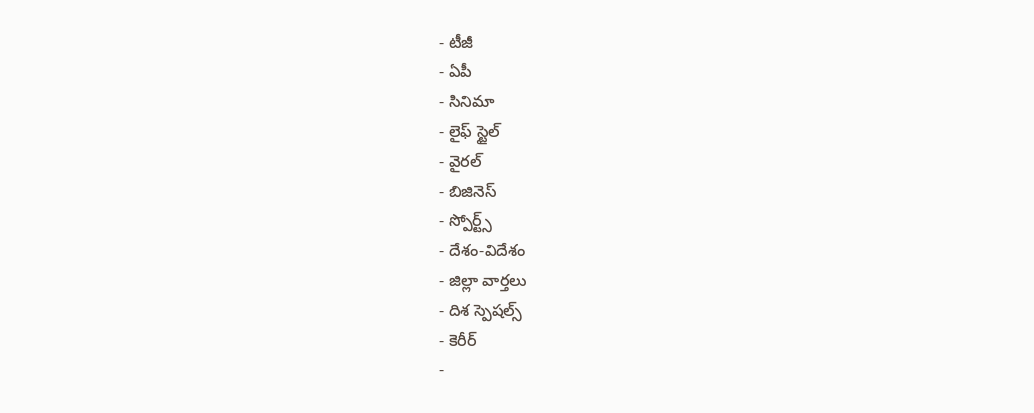- టీజీ
- ఏపీ
- సినిమా
- లైఫ్ స్టైల్
- వైరల్
- బిజినెస్
- స్పోర్ట్స్
- దేశం-విదేశం
- జిల్లా వార్తలు
- దిశ స్పెషల్స్
- కెరీర్
-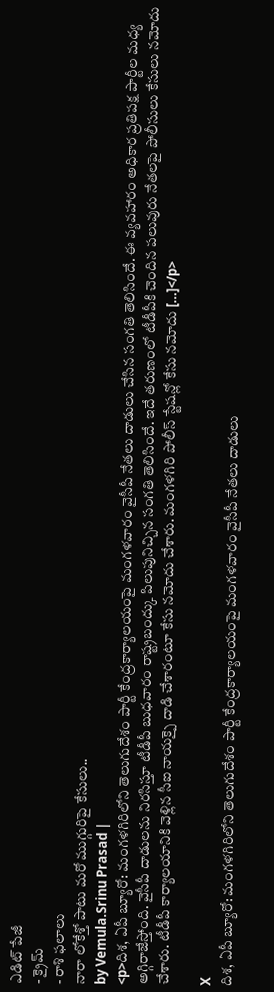ఎడిట్ పేజీ
- క్రైమ్
- రాశి ఫలాలు
నారా లోకేశ్తో పాటు మరో ముగ్గురిపై కేసులు..
by Vemula.Srinu Prasad |
<p>దిశ, ఏపీ బ్యూరో: మంగళగిరిలోని తెలుగుదేశం పార్టీ కేంద్రకార్యాలయంపై మంగళవారం వైసీపీ నేతలు దాడులు చేసిన సంగతి తెలిసిందే. ఈ వ్యవహారం అధికార ప్రతిపక్ష పార్టీల మధ్య అగ్గిరాజేస్తోంది. వైసీపీ దాడులను నిరసిస్తూ టీడీపీ బుధవారం రాష్ట్రబంద్కు పిలుపునిచ్చిన సంగతి తెలిసిందే. ఇదే తరుణంలో టీడీపీకి చెందిన పలువురు నేతలపై పోలీసులు కేసులు నమోదు చేశారు. టీడీపీ కార్యాలయానికి వెళ్లిన సీఐ నాయక్పై దాడి చేశారంటూ కేసు నమోదు చేశారు. మంగళగిరి పోలీస్ స్టేషన్లో కేసు నమోదు […]</p>

X
దిశ, ఏపీ బ్యూరో: మంగళగిరిలోని తెలుగుదేశం పార్టీ కేంద్రకార్యాలయంపై మంగళవారం వైసీపీ నేతలు దాడులు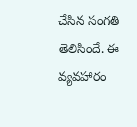చేసిన సంగతి తెలిసిందే. ఈ వ్యవహారం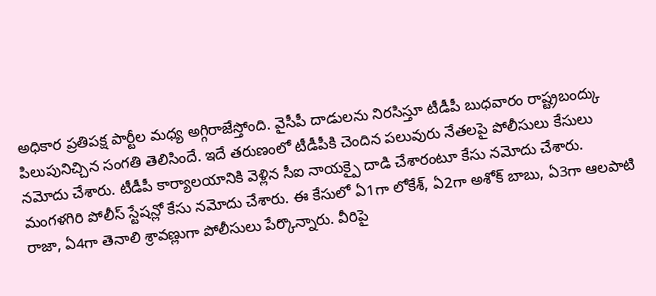అధికార ప్రతిపక్ష పార్టీల మధ్య అగ్గిరాజేస్తోంది. వైసీపీ దాడులను నిరసిస్తూ టీడీపీ బుధవారం రాష్ట్రబంద్కు పిలుపునిచ్చిన సంగతి తెలిసిందే. ఇదే తరుణంలో టీడీపీకి చెందిన పలువురు నేతలపై పోలీసులు కేసులు నమోదు చేశారు. టీడీపీ కార్యాలయానికి వెళ్లిన సీఐ నాయక్పై దాడి చేశారంటూ కేసు నమోదు చేశారు. మంగళగిరి పోలీస్ స్టేషన్లో కేసు నమోదు చేశారు. ఈ కేసులో ఏ1గా లోకేశ్, ఏ2గా అశోక్ బాబు, ఏ3గా ఆలపాటి రాజా, ఏ4గా తెనాలి శ్రావణ్లుగా పోలీసులు పేర్కొన్నారు. వీరిపై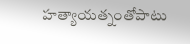హత్యాయత్నంతోపాటు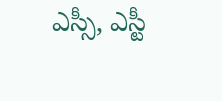ఎస్సీ, ఎస్టీ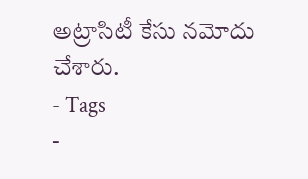అట్రాసిటీ కేసు నమోదు చేశారు.
- Tags
-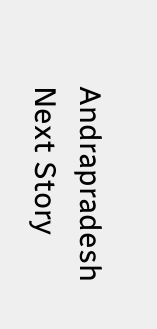Andrapradesh
Next Story